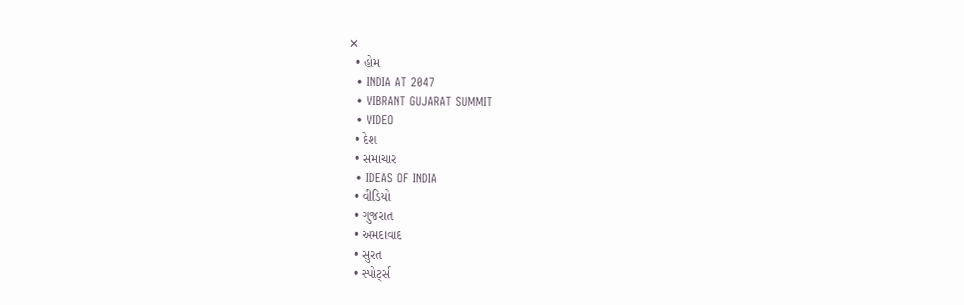✕
  • હોમ
  • INDIA AT 2047
  • VIBRANT GUJARAT SUMMIT
  • VIDEO
  • દેશ
  • સમાચાર
  • IDEAS OF INDIA
  • વીડિયો
  • ગુજરાત
  • અમદાવાદ
  • સુરત
  • સ્પોર્ટ્સ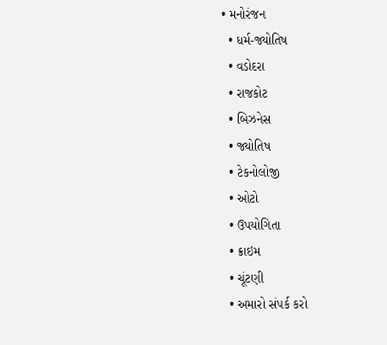• મનોરંજન
  • ધર્મ-જ્યોતિષ
  • વડોદરા
  • રાજકોટ
  • બિઝનેસ
  • જ્યોતિષ
  • ટેકનોલોજી
  • ઓટો
  • ઉપયોગિતા
  • ક્રાઇમ
  • ચૂંટણી
  • અમારો સંપર્ક કરો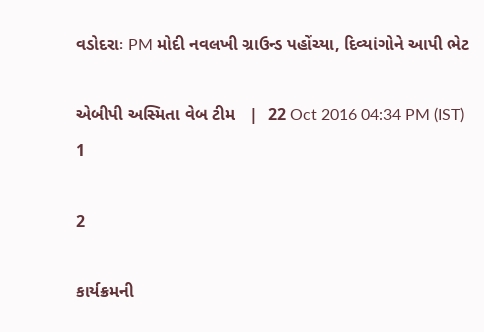વડોદરાઃ PM મોદી નવલખી ગ્રાઉન્ડ પહોંચ્યા, દિવ્યાંગોને આપી ભેટ

એબીપી અસ્મિતા વેબ ટીમ   |  22 Oct 2016 04:34 PM (IST)
1

2

કાર્યક્રમની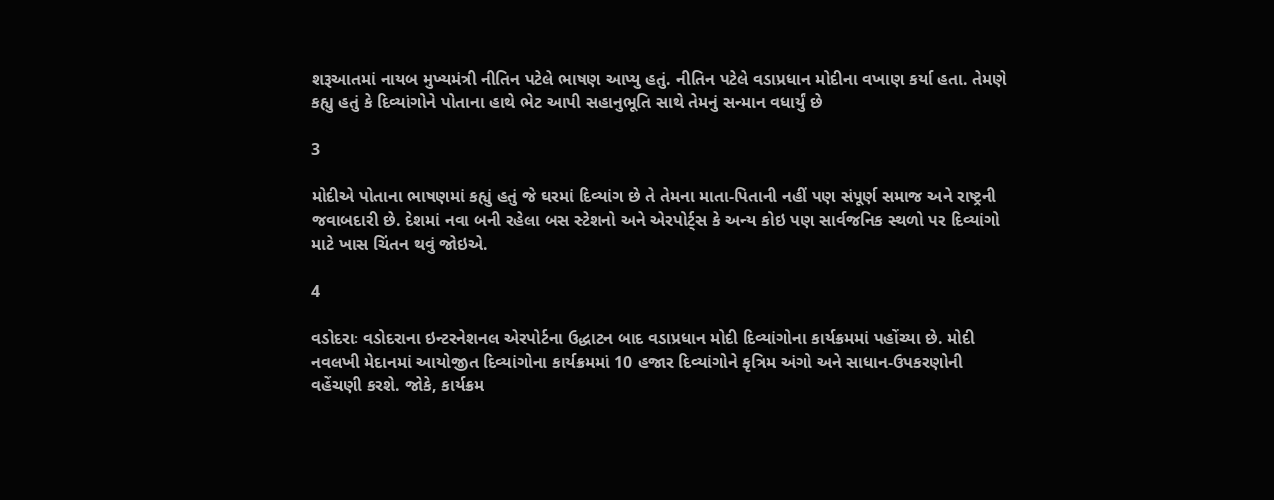શરૂઆતમાં નાયબ મુખ્યમંત્રી નીતિન પટેલે ભાષણ આપ્યુ હતું. નીતિન પટેલે વડાપ્રધાન મોદીના વખાણ કર્યા હતા. તેમણે કહ્યુ હતું કે દિવ્યાંગોને પોતાના હાથે ભેટ આપી સહાનુભૂતિ સાથે તેમનું સન્માન વધાર્યું છે

3

મોદીએ પોતાના ભાષણમાં કહ્યું હતું જે ઘરમાં દિવ્યાંગ છે તે તેમના માતા-પિતાની નહીં પણ સંપૂર્ણ સમાજ અને રાષ્ટ્રની જવાબદારી છે. દેશમાં નવા બની રહેલા બસ સ્ટેશનો અને એરપોર્ટ્સ કે અન્ય કોઇ પણ સાર્વજનિક સ્થળો પર દિવ્યાંગો માટે ખાસ ચિંતન થવું જોઇએ.

4

વડોદરાઃ વડોદરાના ઇન્ટરનેશનલ એરપોર્ટના ઉદ્ધાટન બાદ વડાપ્રધાન મોદી દિવ્યાંગોના કાર્યક્રમમાં પહોંચ્યા છે. મોદી નવલખી મેદાનમાં આયોજીત દિવ્યાંગોના કાર્યક્રમમાં 10 હજાર દિવ્યાંગોને કૃત્રિમ અંગો અને સાધાન-ઉપકરણોની વહેંચણી કરશે. જોકે, કાર્યક્રમ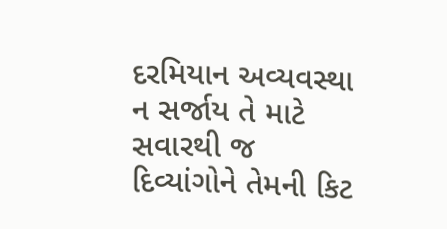દરમિયાન અવ્યવસ્થા ન સર્જાય તે માટે સવારથી જ દિવ્યાંગોને તેમની કિટ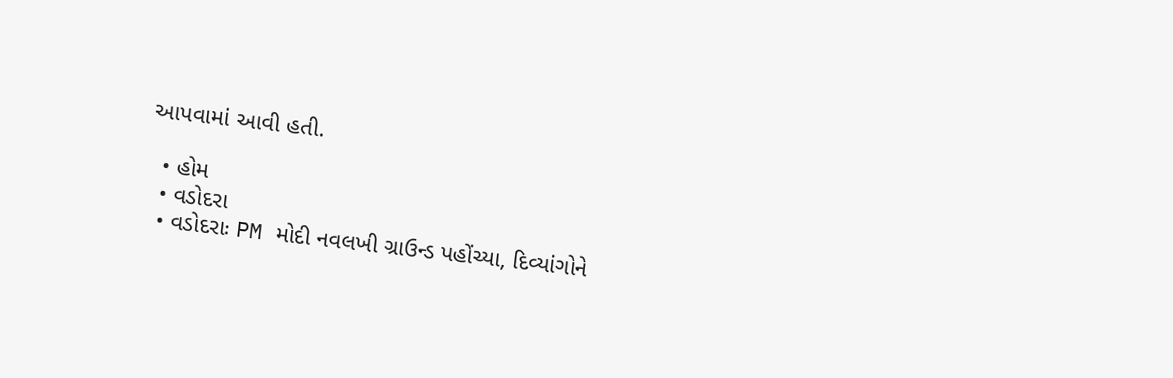આપવામાં આવી હતી.

  • હોમ
  • વડોદરા
  • વડોદરાઃ PM મોદી નવલખી ગ્રાઉન્ડ પહોંચ્યા, દિવ્યાંગોને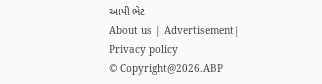આપી ભેટ
About us | Advertisement| Privacy policy
© Copyright@2026.ABP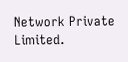Network Private Limited.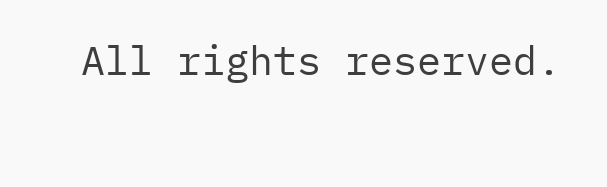All rights reserved.